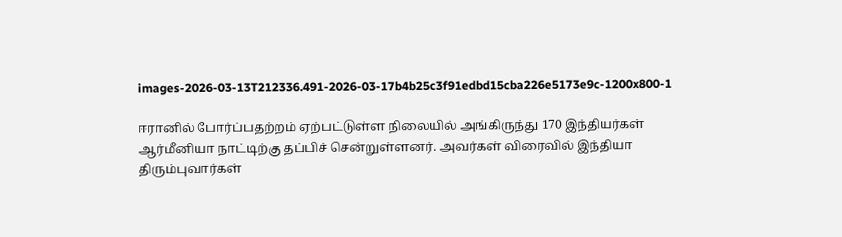images-2026-03-13T212336.491-2026-03-17b4b25c3f91edbd15cba226e5173e9c-1200x800-1

ஈரானில் போர்ப்பதற்றம் ஏற்பட்டுள்ள நிலையில் அங்கிருந்து 170 இந்தியர்கள் ஆர்மீனியா நாட்டிற்கு தப்பிச் சென்றுள்ளனர். அவர்கள் விரைவில் இந்தியா திரும்புவார்கள்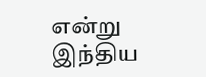என்று இந்திய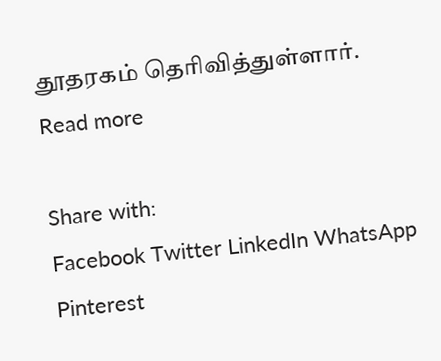தூதரகம் தெரிவித்துள்ளார்.
Read more

Share with:
Facebook Twitter LinkedIn WhatsApp Pinterest